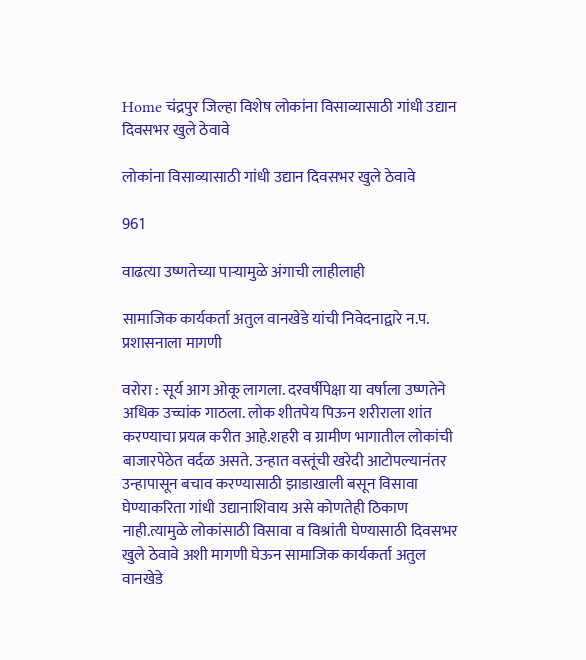Home चंद्रपुर जिल्हा विशेष लोकांना विसाव्यासाठी गांधी उद्यान दिवसभर खुले ठेवावे

लोकांना विसाव्यासाठी गांधी उद्यान दिवसभर खुले ठेवावे

961

वाढत्या उष्णतेच्या पाऱ्यामुळे अंगाची लाहीलाही

सामाजिक कार्यकर्ता अतुल वानखेडे यांची निवेदनाद्वारे न.प. प्रशासनाला मागणी

वरोरा : सूर्य आग ओकू लागला. दरवर्षीपेक्षा या वर्षाला उष्णतेने अधिक उच्चांक गाठला. लोक शीतपेय पिऊन शरीराला शांत करण्याचा प्रयत्न करीत आहे.शहरी व ग्रामीण भागातील लोकांची बाजारपेठेत वर्दळ असते. उन्हात वस्तूंची खरेदी आटोपल्यानंतर उन्हापासून बचाव करण्यासाठी झाडाखाली बसून विसावा घेण्याकरिता गांधी उद्यानाशिवाय असे कोणतेही ठिकाण नाही.त्यामुळे लोकांसाठी विसावा व विश्रांती घेण्यासाठी दिवसभर खुले ठेवावे अशी मागणी घेऊन सामाजिक कार्यकर्ता अतुल वानखेडे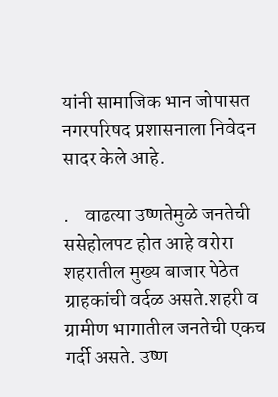यांनी सामाजिक भान जोपासत नगरपरिषद प्रशासनाला निवेदन सादर केले आहे.

.    वाढत्या उष्णतेमुळे जनतेची ससेहोलपट होत आहे वरोरा शहरातील मुख्य बाजार पेठेत ग्राहकांची वर्दळ असते.शहरी व ग्रामीण भागातील जनतेची एकच गर्दी असते. उष्ण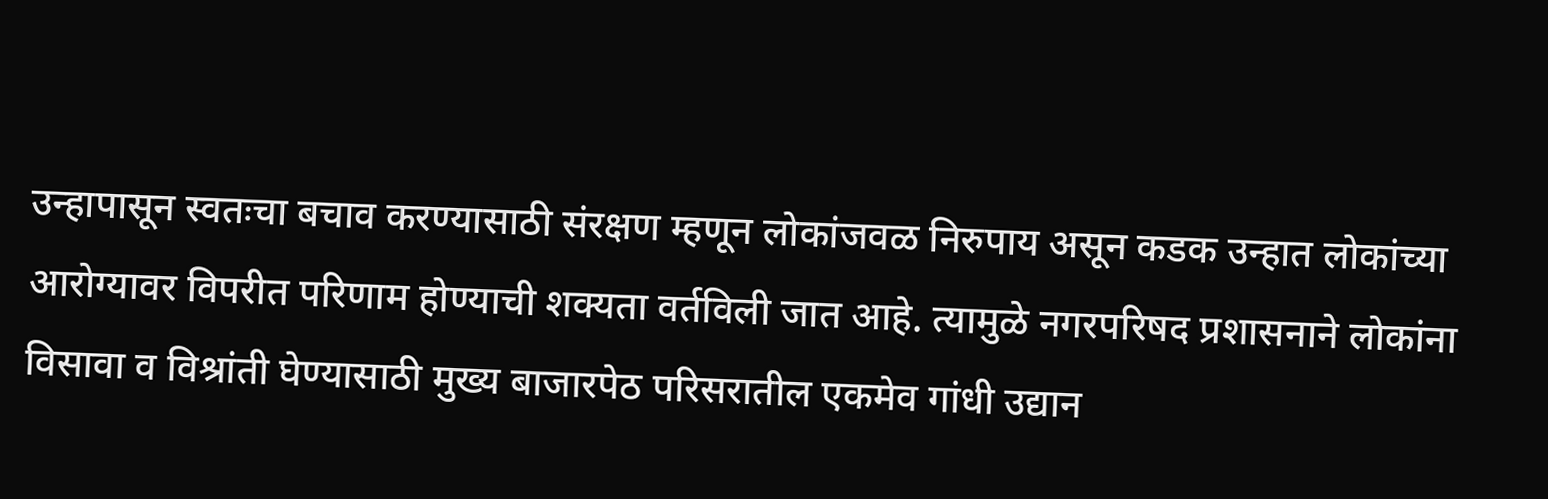उन्हापासून स्वतःचा बचाव करण्यासाठी संरक्षण म्हणून लोकांजवळ निरुपाय असून कडक उन्हात लोकांच्या आरोग्यावर विपरीत परिणाम होण्याची शक्यता वर्तविली जात आहे. त्यामुळे नगरपरिषद प्रशासनाने लोकांना विसावा व विश्रांती घेण्यासाठी मुख्य बाजारपेठ परिसरातील एकमेव गांधी उद्यान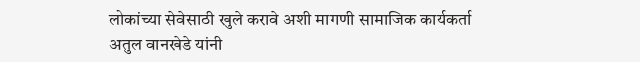लोकांच्या सेवेसाठी खुले करावे अशी मागणी सामाजिक कार्यकर्ता अतुल वानखेडे यांनी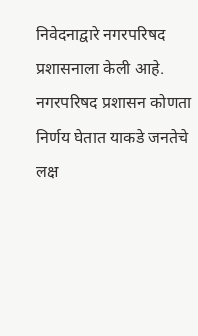निवेदनाद्वारे नगरपरिषद प्रशासनाला केली आहे. नगरपरिषद प्रशासन कोणता निर्णय घेतात याकडे जनतेचे लक्ष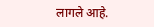लागले आहे.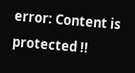error: Content is protected !!